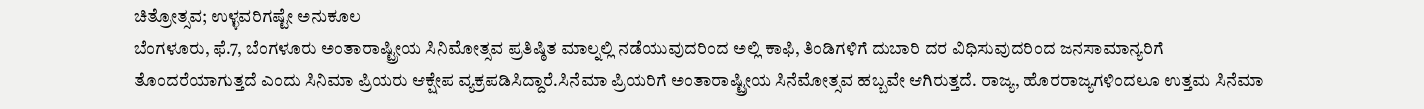ಚಿತ್ರೋತ್ಸವ; ಉಳ್ಳವರಿಗಷ್ಟೇ ಅನುಕೂಲ
ಬೆಂಗಳೂರು, ಫೆ.7, ಬೆಂಗಳೂರು ಅಂತಾರಾಷ್ಟ್ರೀಯ ಸಿನಿಮೋತ್ಸವ ಪ್ರತಿಷ್ಠಿತ ಮಾಲ್ನಲ್ಲಿ ನಡೆಯುವುದರಿಂದ ಅಲ್ಲಿ ಕಾಫಿ, ತಿಂಡಿಗಳಿಗೆ ದುಬಾರಿ ದರ ವಿಧಿಸುವುದರಿಂದ ಜನಸಾಮಾನ್ಯರಿಗೆ ತೊಂದರೆಯಾಗುತ್ತದೆ ಎಂದು ಸಿನಿಮಾ ಪ್ರಿಯರು ಆಕ್ಷೇಪ ವ್ಯಕ್ರಪಡಿಸಿದ್ದಾರೆ.ಸಿನೆಮಾ ಪ್ರಿಯರಿಗೆ ಅಂತಾರಾಷ್ಟ್ರೀಯ ಸಿನೆಮೋತ್ಸವ ಹಬ್ಬವೇ ಆಗಿರುತ್ತದೆ. ರಾಜ್ಯ, ಹೊರರಾಜ್ಯಗಳಿಂದಲೂ ಉತ್ತಮ ಸಿನೆಮಾ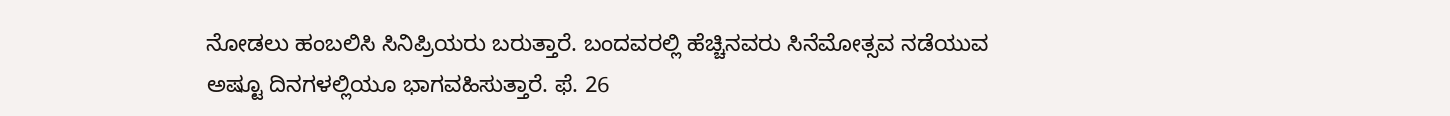ನೋಡಲು ಹಂಬಲಿಸಿ ಸಿನಿಪ್ರಿಯರು ಬರುತ್ತಾರೆ. ಬಂದವರಲ್ಲಿ ಹೆಚ್ಚಿನವರು ಸಿನೆಮೋತ್ಸವ ನಡೆಯುವ ಅಷ್ಟೂ ದಿನಗಳಲ್ಲಿಯೂ ಭಾಗವಹಿಸುತ್ತಾರೆ. ಫೆ. 26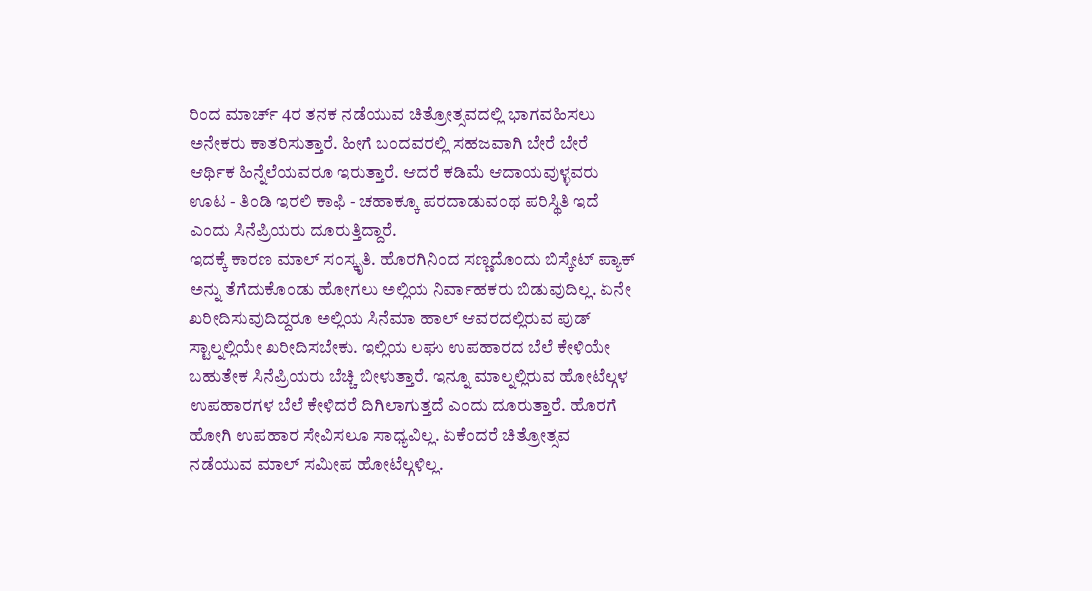ರಿಂದ ಮಾರ್ಚ್ 4ರ ತನಕ ನಡೆಯುವ ಚಿತ್ರೋತ್ಸವದಲ್ಲಿ ಭಾಗವಹಿಸಲು ಅನೇಕರು ಕಾತರಿಸುತ್ತಾರೆ. ಹೀಗೆ ಬಂದವರಲ್ಲಿ ಸಹಜವಾಗಿ ಬೇರೆ ಬೇರೆ ಆರ್ಥಿಕ ಹಿನ್ನೆಲೆಯವರೂ ಇರುತ್ತಾರೆ. ಆದರೆ ಕಡಿಮೆ ಆದಾಯವುಳ್ಳವರು ಊಟ - ತಿಂಡಿ ಇರಲಿ ಕಾಫಿ - ಚಹಾಕ್ಕೂ ಪರದಾಡುವಂಥ ಪರಿಸ್ಥಿತಿ ಇದೆ ಎಂದು ಸಿನೆಪ್ರಿಯರು ದೂರುತ್ತಿದ್ದಾರೆ.
ಇದಕ್ಕೆ ಕಾರಣ ಮಾಲ್ ಸಂಸ್ಕೃತಿ. ಹೊರಗಿನಿಂದ ಸಣ್ಣದೊಂದು ಬಿಸ್ಕೇಟ್ ಪ್ಯಾಕ್ ಅನ್ನು ತೆಗೆದುಕೊಂಡು ಹೋಗಲು ಅಲ್ಲಿಯ ನಿರ್ವಾಹಕರು ಬಿಡುವುದಿಲ್ಲ. ಏನೇ ಖರೀದಿಸುವುದಿದ್ದರೂ ಅಲ್ಲಿಯ ಸಿನೆಮಾ ಹಾಲ್ ಆವರದಲ್ಲಿರುವ ಪುಡ್ ಸ್ಟಾಲ್ನಲ್ಲಿಯೇ ಖರೀದಿಸಬೇಕು. ಇಲ್ಲಿಯ ಲಘು ಉಪಹಾರದ ಬೆಲೆ ಕೇಳಿಯೇ ಬಹುತೇಕ ಸಿನೆಪ್ರಿಯರು ಬೆಚ್ಚಿ ಬೀಳುತ್ತಾರೆ. ಇನ್ನೂ ಮಾಲ್ನಲ್ಲಿರುವ ಹೋಟೆಲ್ಗಳ ಉಪಹಾರಗಳ ಬೆಲೆ ಕೇಳಿದರೆ ದಿಗಿಲಾಗುತ್ತದೆ ಎಂದು ದೂರುತ್ತಾರೆ. ಹೊರಗೆ ಹೋಗಿ ಉಪಹಾರ ಸೇವಿಸಲೂ ಸಾಧ್ಯವಿಲ್ಲ. ಏಕೆಂದರೆ ಚಿತ್ರೋತ್ಸವ ನಡೆಯುವ ಮಾಲ್ ಸಮೀಪ ಹೋಟೆಲ್ಗಳಿಲ್ಲ.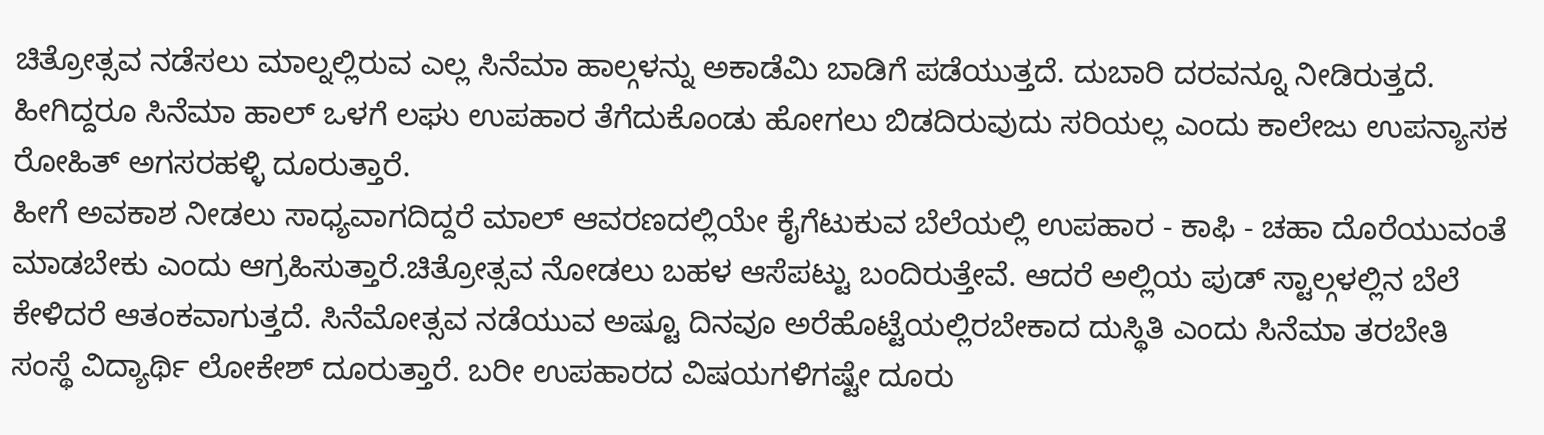ಚಿತ್ರೋತ್ಸವ ನಡೆಸಲು ಮಾಲ್ನಲ್ಲಿರುವ ಎಲ್ಲ ಸಿನೆಮಾ ಹಾಲ್ಗಳನ್ನು ಅಕಾಡೆಮಿ ಬಾಡಿಗೆ ಪಡೆಯುತ್ತದೆ. ದುಬಾರಿ ದರವನ್ನೂ ನೀಡಿರುತ್ತದೆ. ಹೀಗಿದ್ದರೂ ಸಿನೆಮಾ ಹಾಲ್ ಒಳಗೆ ಲಘು ಉಪಹಾರ ತೆಗೆದುಕೊಂಡು ಹೋಗಲು ಬಿಡದಿರುವುದು ಸರಿಯಲ್ಲ ಎಂದು ಕಾಲೇಜು ಉಪನ್ಯಾಸಕ ರೋಹಿತ್ ಅಗಸರಹಳ್ಳಿ ದೂರುತ್ತಾರೆ.
ಹೀಗೆ ಅವಕಾಶ ನೀಡಲು ಸಾಧ್ಯವಾಗದಿದ್ದರೆ ಮಾಲ್ ಆವರಣದಲ್ಲಿಯೇ ಕೈಗೆಟುಕುವ ಬೆಲೆಯಲ್ಲಿ ಉಪಹಾರ - ಕಾಫಿ - ಚಹಾ ದೊರೆಯುವಂತೆ ಮಾಡಬೇಕು ಎಂದು ಆಗ್ರಹಿಸುತ್ತಾರೆ.ಚಿತ್ರೋತ್ಸವ ನೋಡಲು ಬಹಳ ಆಸೆಪಟ್ಟು ಬಂದಿರುತ್ತೇವೆ. ಆದರೆ ಅಲ್ಲಿಯ ಪುಡ್ ಸ್ಟಾಲ್ಗಳಲ್ಲಿನ ಬೆಲೆ ಕೇಳಿದರೆ ಆತಂಕವಾಗುತ್ತದೆ. ಸಿನೆಮೋತ್ಸವ ನಡೆಯುವ ಅಷ್ಟೂ ದಿನವೂ ಅರೆಹೊಟ್ಟೆಯಲ್ಲಿರಬೇಕಾದ ದುಸ್ಥಿತಿ ಎಂದು ಸಿನೆಮಾ ತರಬೇತಿ ಸಂಸ್ಥೆ ವಿದ್ಯಾರ್ಥಿ ಲೋಕೇಶ್ ದೂರುತ್ತಾರೆ. ಬರೀ ಉಪಹಾರದ ವಿಷಯಗಳಿಗಷ್ಟೇ ದೂರು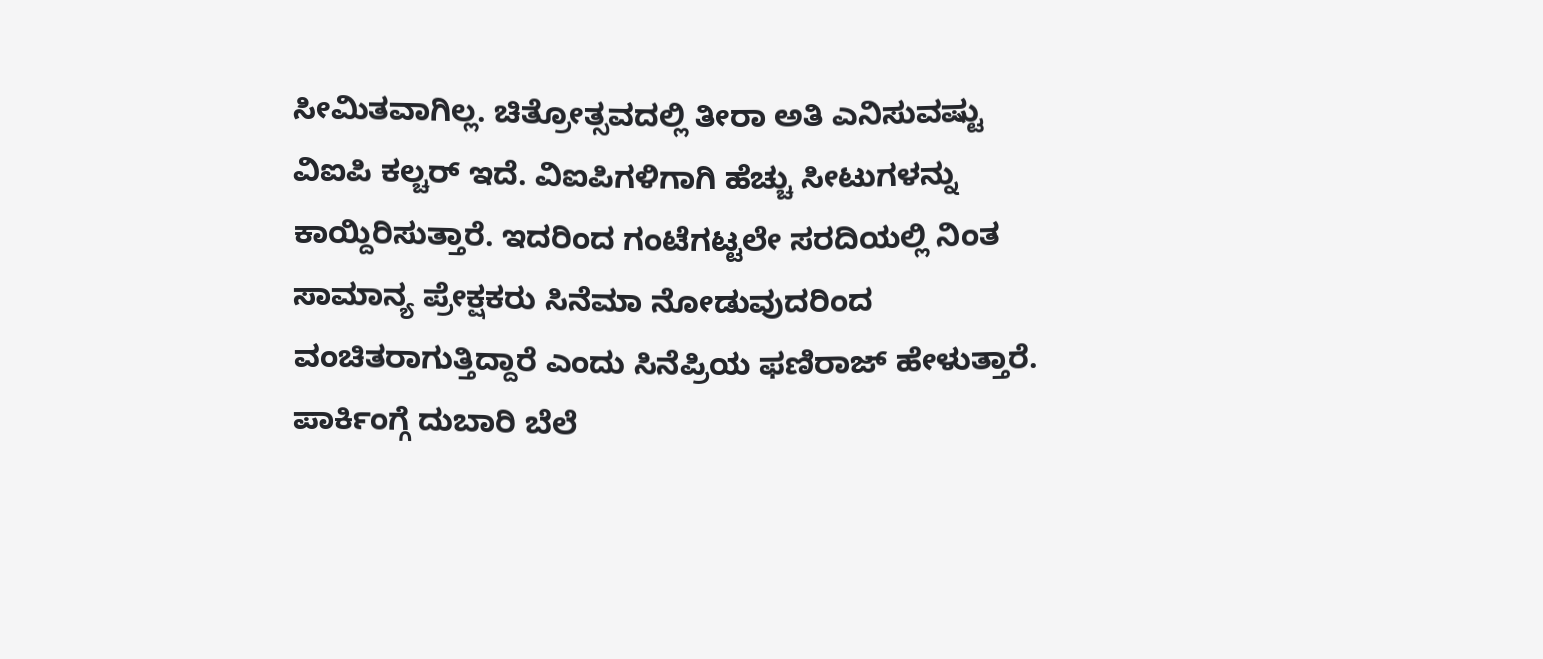ಸೀಮಿತವಾಗಿಲ್ಲ. ಚಿತ್ರೋತ್ಸವದಲ್ಲಿ ತೀರಾ ಅತಿ ಎನಿಸುವಷ್ಟು ವಿಐಪಿ ಕಲ್ಚರ್ ಇದೆ. ವಿಐಪಿಗಳಿಗಾಗಿ ಹೆಚ್ಚು ಸೀಟುಗಳನ್ನು ಕಾಯ್ದಿರಿಸುತ್ತಾರೆ. ಇದರಿಂದ ಗಂಟೆಗಟ್ಟಲೇ ಸರದಿಯಲ್ಲಿ ನಿಂತ ಸಾಮಾನ್ಯ ಪ್ರೇಕ್ಷಕರು ಸಿನೆಮಾ ನೋಡುವುದರಿಂದ ವಂಚಿತರಾಗುತ್ತಿದ್ದಾರೆ ಎಂದು ಸಿನೆಪ್ರಿಯ ಫಣಿರಾಜ್ ಹೇಳುತ್ತಾರೆ. ಪಾರ್ಕಿಂಗ್ಗೆ ದುಬಾರಿ ಬೆಲೆ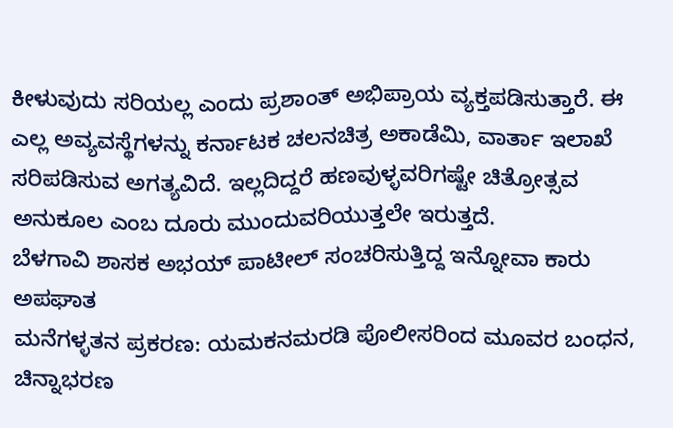ಕೀಳುವುದು ಸರಿಯಲ್ಲ ಎಂದು ಪ್ರಶಾಂತ್ ಅಭಿಪ್ರಾಯ ವ್ಯಕ್ತಪಡಿಸುತ್ತಾರೆ. ಈ ಎಲ್ಲ ಅವ್ಯವಸ್ಥೆಗಳನ್ನು ಕರ್ನಾಟಕ ಚಲನಚಿತ್ರ ಅಕಾಡೆಮಿ, ವಾರ್ತಾ ಇಲಾಖೆ ಸರಿಪಡಿಸುವ ಅಗತ್ಯವಿದೆ. ಇಲ್ಲದಿದ್ದರೆ ಹಣವುಳ್ಳವರಿಗಷ್ಟೇ ಚಿತ್ರೋತ್ಸವ ಅನುಕೂಲ ಎಂಬ ದೂರು ಮುಂದುವರಿಯುತ್ತಲೇ ಇರುತ್ತದೆ.
ಬೆಳಗಾವಿ ಶಾಸಕ ಅಭಯ್ ಪಾಟೀಲ್ ಸಂಚರಿಸುತ್ತಿದ್ದ ಇನ್ನೋವಾ ಕಾರು ಅಪಘಾತ
ಮನೆಗಳ್ಳತನ ಪ್ರಕರಣ: ಯಮಕನಮರಡಿ ಪೊಲೀಸರಿಂದ ಮೂವರ ಬಂಧನ, ಚಿನ್ನಾಭರಣ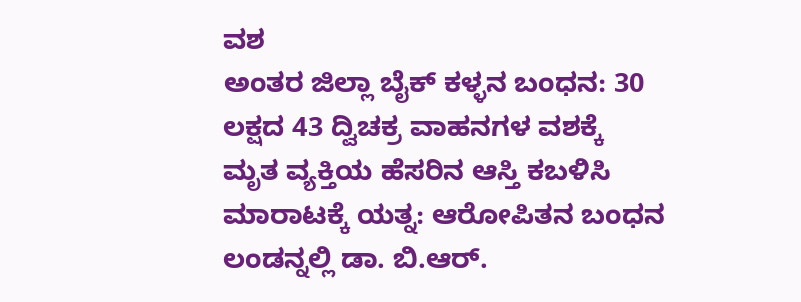ವಶ
ಅಂತರ ಜಿಲ್ಲಾ ಬೈಕ್ ಕಳ್ಳನ ಬಂಧನ: 30 ಲಕ್ಷದ 43 ದ್ವಿಚಕ್ರ ವಾಹನಗಳ ವಶಕ್ಕೆ
ಮೃತ ವ್ಯಕ್ತಿಯ ಹೆಸರಿನ ಆಸ್ತಿ ಕಬಳಿಸಿ ಮಾರಾಟಕ್ಕೆ ಯತ್ನ: ಆರೋಪಿತನ ಬಂಧನ
ಲಂಡನ್ನಲ್ಲಿ ಡಾ. ಬಿ.ಆರ್.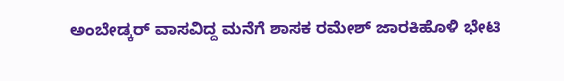ಅಂಬೇಡ್ಕರ್ ವಾಸವಿದ್ದ ಮನೆಗೆ ಶಾಸಕ ರಮೇಶ್ ಜಾರಕಿಹೊಳಿ ಭೇಟಿ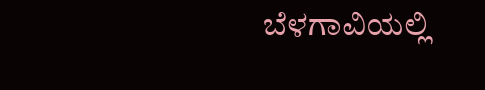ಬೆಳಗಾವಿಯಲ್ಲಿ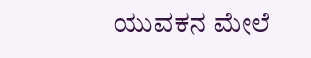ಯುವಕನ ಮೇಲೆ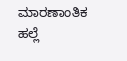ಮಾರಣಾಂತಿಕ ಹಲ್ಲೆ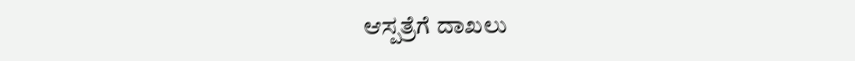ಆಸ್ಪತ್ರೆಗೆ ದಾಖಲು